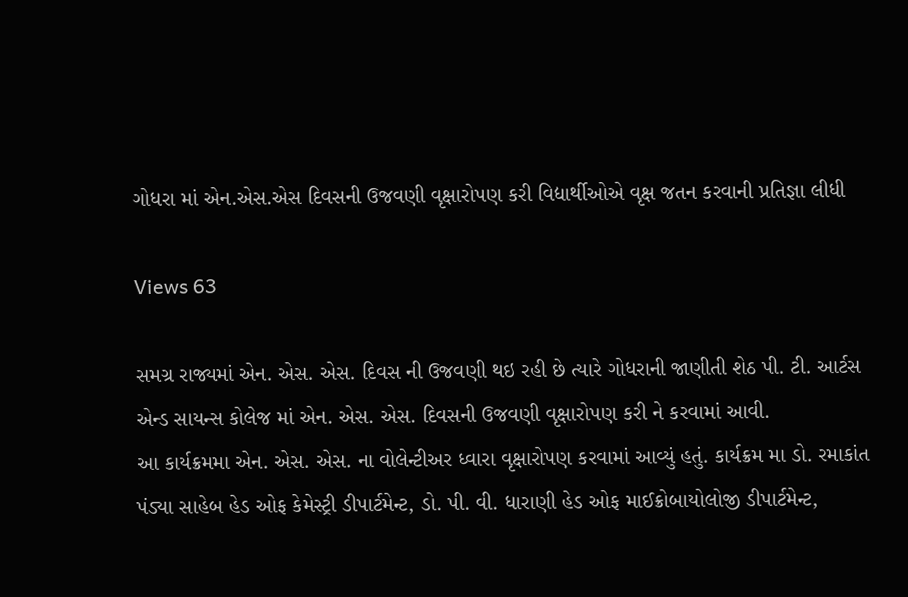ગોધરા માં એન.એસ.એસ દિવસની ઉજવણી વૃક્ષારોપણ કરી વિદ્યાર્થીઓએ વૃક્ષ જતન કરવાની પ્રતિજ્ઞા લીધી

Views 63

સમગ્ર રાજ્યમાં એન. એસ. એસ. દિવસ ની ઉજવણી થઇ રહી છે ત્યારે ગોધરાની જાણીતી શેઠ પી. ટી. આર્ટસ એન્ડ સાયન્સ કોલેજ માં એન. એસ. એસ. દિવસની ઉજવણી વૃક્ષારોપણ કરી ને કરવામાં આવી.
આ કાર્યક્રમમા એન. એસ. એસ. ના વોલેન્ટીઅર ધ્વારા વૃક્ષારોપણ કરવામાં આવ્યું હતું. કાર્યક્રમ મા ડો. રમાકાંત પંડ્યા સાહેબ હેડ ઓફ કેમેસ્ટ્રી ડીપાર્ટમેન્ટ, ડો. પી. વી. ધારાણી હેડ ઓફ માઈક્રોબાયોલોજી ડીપાર્ટમેન્ટ,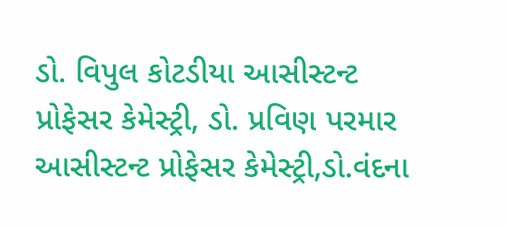ડો. વિપુલ કોટડીયા આસીસ્ટન્ટ પ્રોફેસર કેમેસ્ટ્રી, ડો. પ્રવિણ પરમાર આસીસ્ટન્ટ પ્રોફેસર કેમેસ્ટ્રી,ડો.વંદના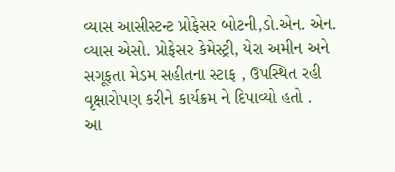વ્યાસ આસીસ્ટન્ટ પ્રોફેસર બોટની,ડો.એન. એન. વ્યાસ એસો. પ્રોફેસર કેમેસ્ટ્રી, યેરા અમીન અને સગૂફતા મેડમ સહીતના સ્ટાફ , ઉપસ્થિત રહી વૃક્ષારોપણ કરીને કાર્યક્રમ ને દિપાવ્યો હતો .
આ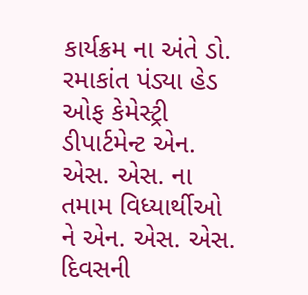કાર્યક્રમ ના અંતે ડો. રમાકાંત પંડ્યા હેડ ઓફ કેમેસ્ટ્રી ડીપાર્ટમેન્ટ એન. એસ. એસ. ના તમામ વિધ્યાર્થીઓ ને એન. એસ. એસ. દિવસની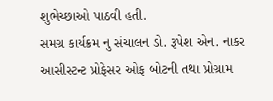શુભેચ્છાઓ પાઠવી હતી.
સમગ્ર કાર્યક્રમ નુ સંચાલન ડો. રૂપેશ એન. નાકર આસીસ્ટન્ટ પ્રોફેસર ઓફ બોટની તથા પ્રોગ્રામ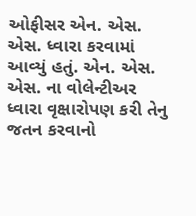ઓફીસર એન. એસ. એસ. ધ્વારા કરવામાં આવ્યું હતું. એન. એસ. એસ. ના વોલેન્ટીઅર ધ્વારા વૃક્ષારોપણ કરી તેનુ જતન કરવાનો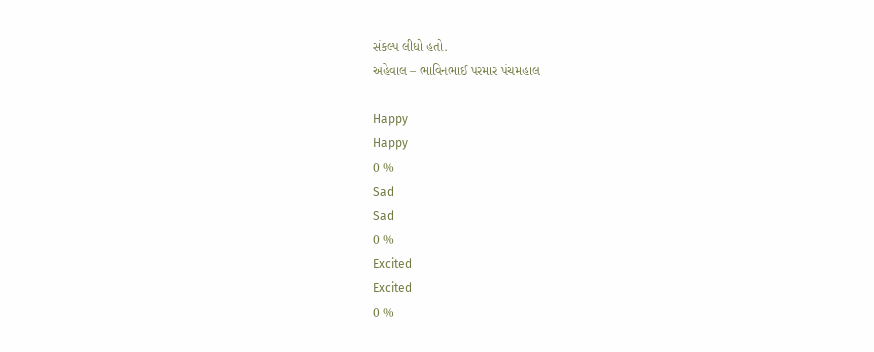સંકલ્પ લીધો હતો.
અહેવાલ – ભાવિનભાઈ પરમાર પંચમહાલ

Happy
Happy
0 %
Sad
Sad
0 %
Excited
Excited
0 %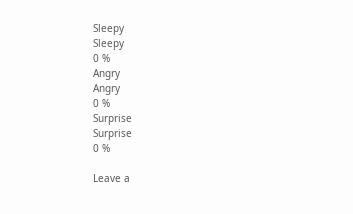Sleepy
Sleepy
0 %
Angry
Angry
0 %
Surprise
Surprise
0 %

Leave a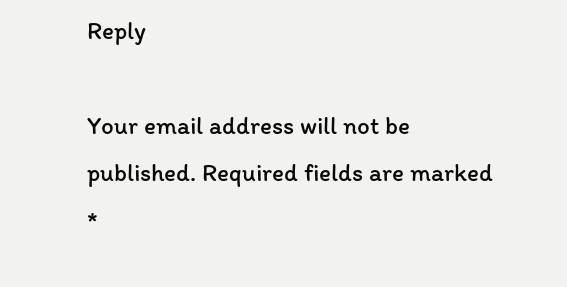Reply

Your email address will not be published. Required fields are marked *